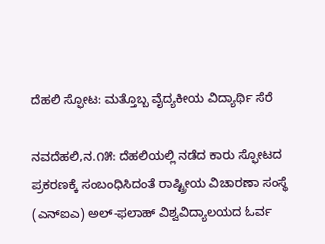ದೆಹಲಿ ಸ್ಫೋಟ: ಮತ್ತೊಬ್ಬ ವೈದ್ಯಕೀಯ ವಿದ್ಯಾರ್ಥಿ ಸೆರೆ

ನವದೆಹಲಿ,ನ.೧೫: ದೆಹಲಿಯಲ್ಲಿ ನಡೆದ ಕಾರು ಸ್ಫೋಟದ ಪ್ರಕರಣಕ್ಕೆ ಸಂಬಂಧಿಸಿದಂತೆ ರಾಷ್ಟ್ರೀಯ ವಿಚಾರಣಾ ಸಂಸ್ಥೆ (ಎನ್‌ಐಎ) ಅಲ್-ಫಲಾಹ್ ವಿಶ್ವವಿದ್ಯಾಲಯದ ಓರ್ವ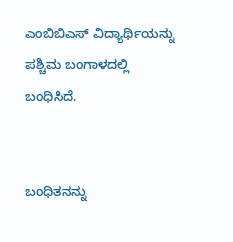ಎಂಬಿಬಿಎಸ್ ವಿದ್ಯಾರ್ಥಿಯನ್ನು ಪಶ್ಚಿಮ ಬಂಗಾಳದಲ್ಲಿ ಬಂಧಿಸಿದೆ.


ಬಂಧಿತನನ್ನು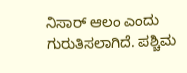ನಿಸಾರ್ ಆಲಂ ಎಂದು ಗುರುತಿಸಲಾಗಿದೆ. ಪಶ್ಚಿಮ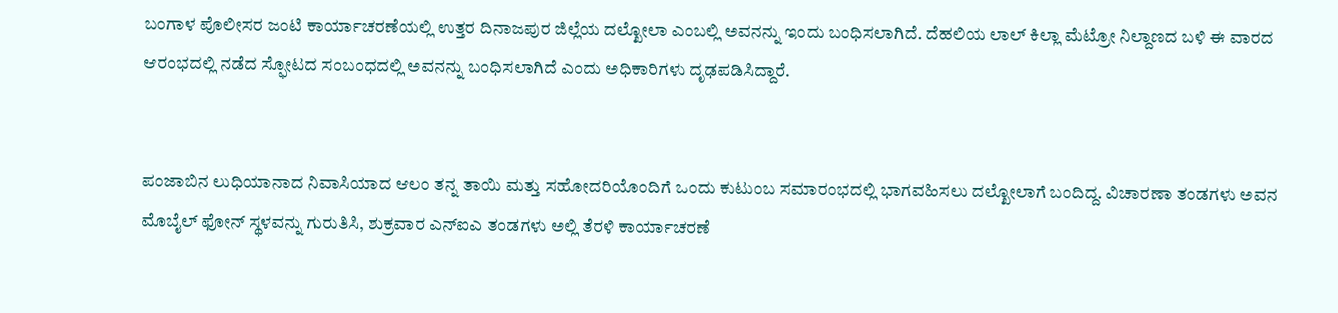ಬಂಗಾಳ ಪೊಲೀಸರ ಜಂಟಿ ಕಾರ್ಯಾಚರಣೆಯಲ್ಲಿ ಉತ್ತರ ದಿನಾಜಪುರ ಜಿಲ್ಲೆಯ ದಲ್ಖೋಲಾ ಎಂಬಲ್ಲಿ ಅವನನ್ನು ಇಂದು ಬಂಧಿಸಲಾಗಿದೆ. ದೆಹಲಿಯ ಲಾಲ್ ಕಿಲ್ಲಾ ಮೆಟ್ರೋ ನಿಲ್ದಾಣದ ಬಳಿ ಈ ವಾರದ ಆರಂಭದಲ್ಲಿ ನಡೆದ ಸ್ಫೋಟದ ಸಂಬಂಧದಲ್ಲಿ ಅವನನ್ನು ಬಂಧಿಸಲಾಗಿದೆ ಎಂದು ಅಧಿಕಾರಿಗಳು ದೃಢಪಡಿಸಿದ್ದಾರೆ.


ಪಂಜಾಬಿನ ಲುಧಿಯಾನಾದ ನಿವಾಸಿಯಾದ ಆಲಂ ತನ್ನ ತಾಯಿ ಮತ್ತು ಸಹೋದರಿಯೊಂದಿಗೆ ಒಂದು ಕುಟುಂಬ ಸಮಾರಂಭದಲ್ಲಿ ಭಾಗವಹಿಸಲು ದಲ್ಖೋಲಾಗೆ ಬಂದಿದ್ದ. ವಿಚಾರಣಾ ತಂಡಗಳು ಅವನ ಮೊಬೈಲ್ ಫೋನ್ ಸ್ಥಳವನ್ನು ಗುರುತಿಸಿ, ಶುಕ್ರವಾರ ಎನ್‌ಐಎ ತಂಡಗಳು ಅಲ್ಲಿ ತೆರಳಿ ಕಾರ್ಯಾಚರಣೆ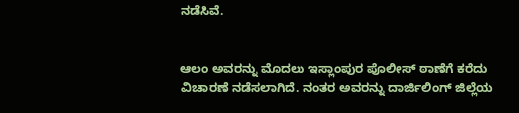ನಡೆಸಿವೆ.


ಆಲಂ ಅವರನ್ನು ಮೊದಲು ಇಸ್ಲಾಂಪುರ ಪೊಲೀಸ್ ಠಾಣೆಗೆ ಕರೆದು ವಿಚಾರಣೆ ನಡೆಸಲಾಗಿದೆ. ನಂತರ ಅವರನ್ನು ದಾರ್ಜಿಲಿಂಗ್ ಜಿಲ್ಲೆಯ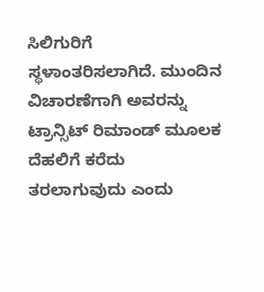ಸಿಲಿಗುರಿಗೆ ಸ್ಥಳಾಂತರಿಸಲಾಗಿದೆ. ಮುಂದಿನ ವಿಚಾರಣೆಗಾಗಿ ಅವರನ್ನು ಟ್ರಾನ್ಸಿಟ್ ರಿಮಾಂಡ್ ಮೂಲಕ ದೆಹಲಿಗೆ ಕರೆದು ತರಲಾಗುವುದು ಎಂದು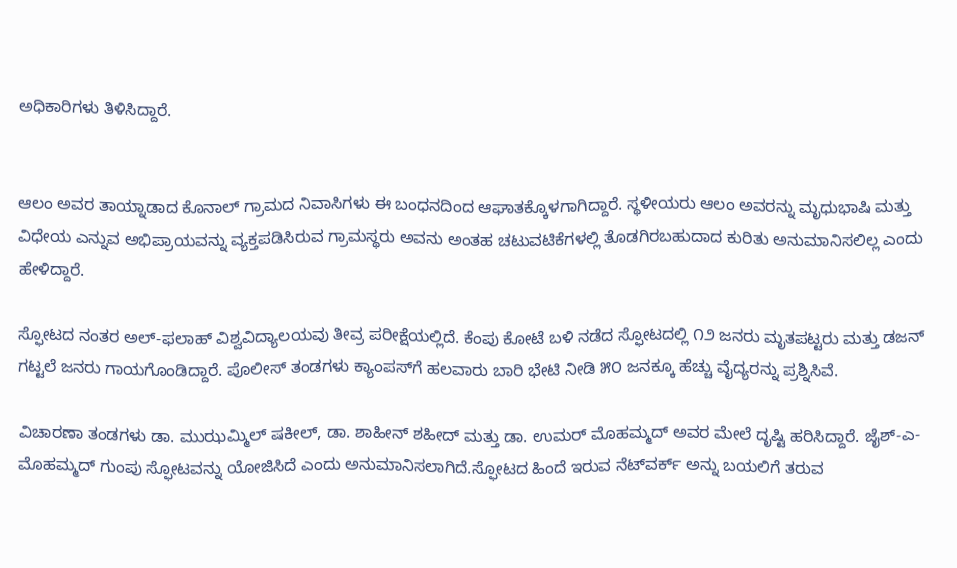ಅಧಿಕಾರಿಗಳು ತಿಳಿಸಿದ್ದಾರೆ.


ಆಲಂ ಅವರ ತಾಯ್ನಾಡಾದ ಕೊನಾಲ್ ಗ್ರಾಮದ ನಿವಾಸಿಗಳು ಈ ಬಂಧನದಿಂದ ಆಘಾತಕ್ಕೊಳಗಾಗಿದ್ದಾರೆ. ಸ್ಥಳೀಯರು ಆಲಂ ಅವರನ್ನು ಮೃಧುಭಾಷಿ ಮತ್ತು ವಿಧೇಯ ಎನ್ನುವ ಅಭಿಪ್ರಾಯವನ್ನು ವ್ಯಕ್ತಪಡಿಸಿರುವ ಗ್ರಾಮಸ್ಥರು ಅವನು ಅಂತಹ ಚಟುವಟಿಕೆಗಳಲ್ಲಿ ತೊಡಗಿರಬಹುದಾದ ಕುರಿತು ಅನುಮಾನಿಸಲಿಲ್ಲ ಎಂದು ಹೇಳಿದ್ದಾರೆ.

ಸ್ಫೋಟದ ನಂತರ ಅಲ್-ಫಲಾಹ್ ವಿಶ್ವವಿದ್ಯಾಲಯವು ತೀವ್ರ ಪರೀಕ್ಷೆಯಲ್ಲಿದೆ. ಕೆಂಪು ಕೋಟೆ ಬಳಿ ನಡೆದ ಸ್ಫೋಟದಲ್ಲಿ ೧೨ ಜನರು ಮೃತಪಟ್ಟರು ಮತ್ತು ಡಜನ್ ಗಟ್ಟಲೆ ಜನರು ಗಾಯಗೊಂಡಿದ್ದಾರೆ. ಪೊಲೀಸ್ ತಂಡಗಳು ಕ್ಯಾಂಪಸ್‌ಗೆ ಹಲವಾರು ಬಾರಿ ಭೇಟಿ ನೀಡಿ ೫೦ ಜನಕ್ಕೂ ಹೆಚ್ಚು ವೈದ್ಯರನ್ನು ಪ್ರಶ್ನಿಸಿವೆ.

ವಿಚಾರಣಾ ತಂಡಗಳು ಡಾ. ಮುಝಮ್ಮಿಲ್ ಷಕೀಲ್, ಡಾ. ಶಾಹೀನ್ ಶಹೀದ್ ಮತ್ತು ಡಾ. ಉಮರ್ ಮೊಹಮ್ಮದ್ ಅವರ ಮೇಲೆ ದೃಷ್ಟಿ ಹರಿಸಿದ್ದಾರೆ. ಜೈಶ್-ಎ-ಮೊಹಮ್ಮದ್ ಗುಂಪು ಸ್ಫೋಟವನ್ನು ಯೋಜಿಸಿದೆ ಎಂದು ಅನುಮಾನಿಸಲಾಗಿದೆ.ಸ್ಫೋಟದ ಹಿಂದೆ ಇರುವ ನೆಟ್‌ವರ್ಕ್ ಅನ್ನು ಬಯಲಿಗೆ ತರುವ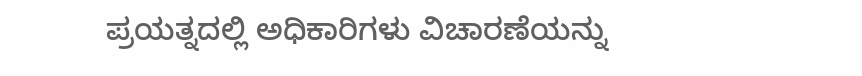ಪ್ರಯತ್ನದಲ್ಲಿ ಅಧಿಕಾರಿಗಳು ವಿಚಾರಣೆಯನ್ನು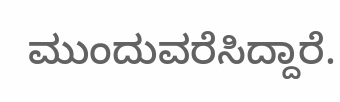ಮುಂದುವರೆಸಿದ್ದಾರೆ.